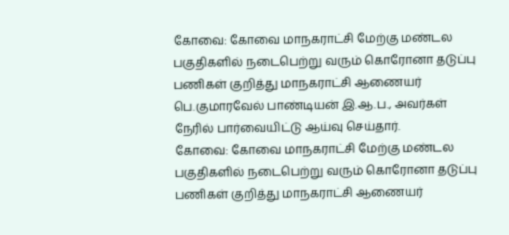கோவை: கோவை மாநகராட்சி மேற்கு மண்டல பகுதிகளில் நடைபெற்று வரும் கொரோனா தடுப்பு பணிகள் குறித்து மாநகராட்சி ஆணையர் பெ.குமாரவேல் பாண்டியன் இ.ஆ.ப., அவர்கள் நேரில் பார்வையிட்டு ஆய்வு செய்தார்.
கோவை: கோவை மாநகராட்சி மேற்கு மண்டல பகுதிகளில் நடைபெற்று வரும் கொரோனா தடுப்பு பணிகள் குறித்து மாநகராட்சி ஆணையர்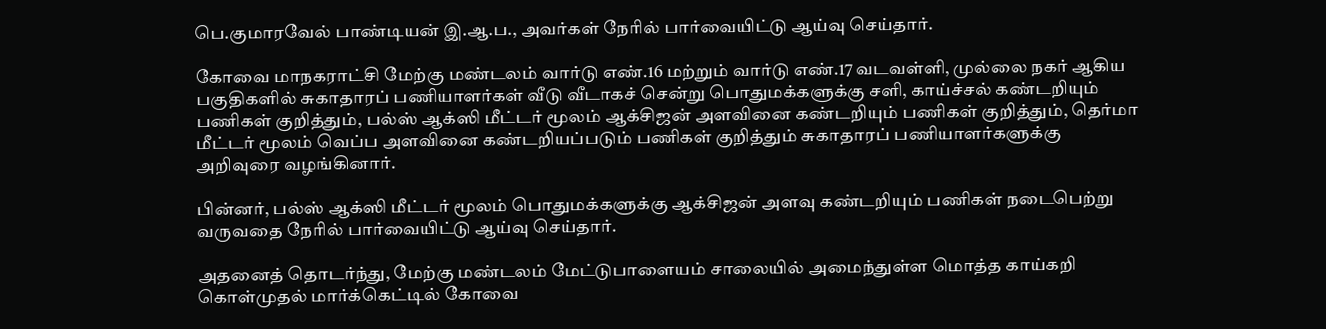பெ.குமாரவேல் பாண்டியன் இ.ஆ.ப., அவர்கள் நேரில் பார்வையிட்டு ஆய்வு செய்தார்.

கோவை மாநகராட்சி மேற்கு மண்டலம் வார்டு எண்.16 மற்றும் வார்டு எண்.17 வடவள்ளி, முல்லை நகர் ஆகிய பகுதிகளில் சுகாதாரப் பணியாளர்கள் வீடு வீடாகச் சென்று பொதுமக்களுக்கு சளி, காய்ச்சல் கண்டறியும் பணிகள் குறித்தும், பல்ஸ் ஆக்ஸி மீட்டர் மூலம் ஆக்சிஜன் அளவினை கண்டறியும் பணிகள் குறித்தும், தெர்மா மீட்டர் மூலம் வெப்ப அளவினை கண்டறியப்படும் பணிகள் குறித்தும் சுகாதாரப் பணியாளர்களுக்கு அறிவுரை வழங்கினார்.

பின்னர், பல்ஸ் ஆக்ஸி மீட்டர் மூலம் பொதுமக்களுக்கு ஆக்சிஜன் அளவு கண்டறியும் பணிகள் நடைபெற்று வருவதை நேரில் பார்வையிட்டு ஆய்வு செய்தார்.

அதனைத் தொடர்ந்து, மேற்கு மண்டலம் மேட்டுபாளையம் சாலையில் அமைந்துள்ள மொத்த காய்கறி கொள்முதல் மார்க்கெட்டில் கோவை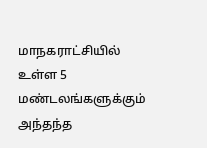மாநகராட்சியில் உள்ள 5 மண்டலங்களுக்கும் அந்தந்த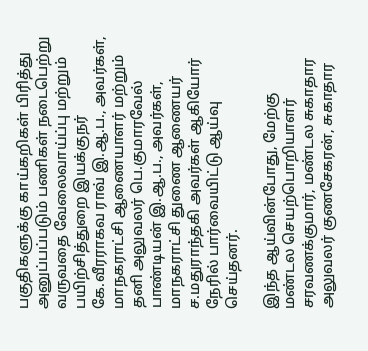பகுதிகளுக்கு காய்கறிகள் பிரித்து அனுப்பப்படும் பணிகள் நடைபெற்று வருவதை வேலைவாய்ப்பு மற்றும் பயிற்சித்துறை இயக்குநர் கே.வீரராகவ ராவ் இ.ஆ.ப., அவர்கள், மாநகராட்சி ஆணையாளர் மற்றும் தனி அலுவலர் பெ.குமாரவேல் பாண்டியன் இ.ஆ.ப., அவர்கள், மாநகராட்சி துணை ஆணையர் ச.மதுராந்தகி அவர்கள் ஆகியோர் நேரில் பார்வையிட்டு ஆய்வு செய்தனர்.

இந்த ஆய்வின்போது, மேற்கு மண்டல செயற்பொறியாளர் சரவணக்குமார், மண்டல சுகாதார அலுவலர் குணசேகரன், சுகாதார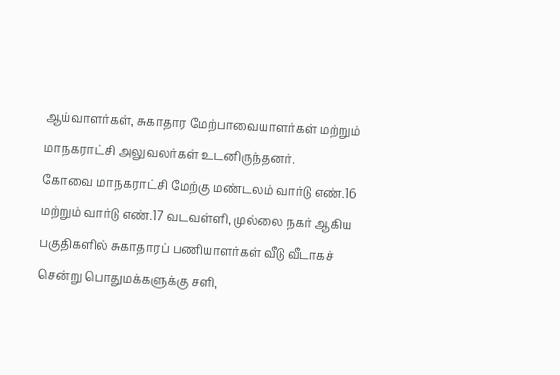ஆய்வாளர்கள், சுகாதார மேற்பாவையாளர்கள் மற்றும் மாநகராட்சி அலுவலர்கள் உடனிருந்தனர்.
கோவை மாநகராட்சி மேற்கு மண்டலம் வார்டு எண்.16 மற்றும் வார்டு எண்.17 வடவள்ளி, முல்லை நகர் ஆகிய பகுதிகளில் சுகாதாரப் பணியாளர்கள் வீடு வீடாகச் சென்று பொதுமக்களுக்கு சளி,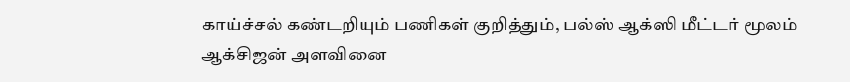காய்ச்சல் கண்டறியும் பணிகள் குறித்தும், பல்ஸ் ஆக்ஸி மீட்டர் மூலம் ஆக்சிஜன் அளவினை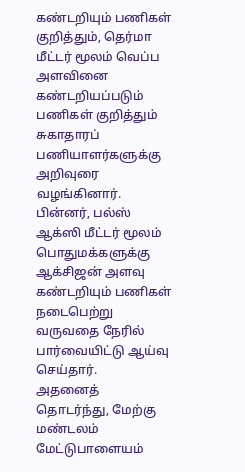கண்டறியும் பணிகள் குறித்தும், தெர்மா மீட்டர் மூலம் வெப்ப அளவினை கண்டறியப்படும் பணிகள் குறித்தும் சுகாதாரப் பணியாளர்களுக்கு அறிவுரை வழங்கினார்.
பின்னர், பல்ஸ் ஆக்ஸி மீட்டர் மூலம் பொதுமக்களுக்கு ஆக்சிஜன் அளவு கண்டறியும் பணிகள் நடைபெற்று வருவதை நேரில் பார்வையிட்டு ஆய்வு செய்தார்.
அதனைத் தொடர்ந்து, மேற்கு மண்டலம் மேட்டுபாளையம்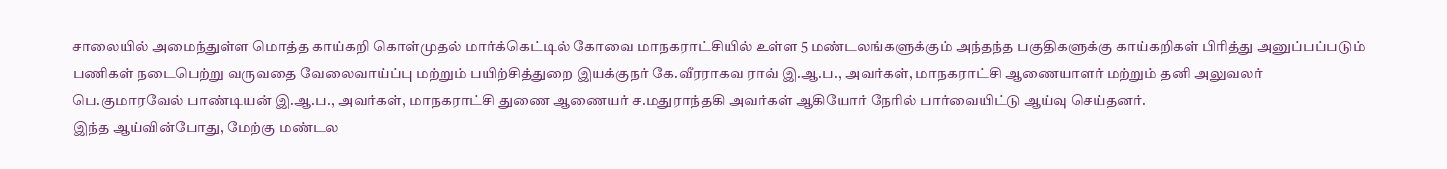சாலையில் அமைந்துள்ள மொத்த காய்கறி கொள்முதல் மார்க்கெட்டில் கோவை மாநகராட்சியில் உள்ள 5 மண்டலங்களுக்கும் அந்தந்த பகுதிகளுக்கு காய்கறிகள் பிரித்து அனுப்பப்படும் பணிகள் நடைபெற்று வருவதை வேலைவாய்ப்பு மற்றும் பயிற்சித்துறை இயக்குநர் கே.வீரராகவ ராவ் இ.ஆ.ப., அவர்கள், மாநகராட்சி ஆணையாளர் மற்றும் தனி அலுவலர் பெ.குமாரவேல் பாண்டியன் இ.ஆ.ப., அவர்கள், மாநகராட்சி துணை ஆணையர் ச.மதுராந்தகி அவர்கள் ஆகியோர் நேரில் பார்வையிட்டு ஆய்வு செய்தனர்.
இந்த ஆய்வின்போது, மேற்கு மண்டல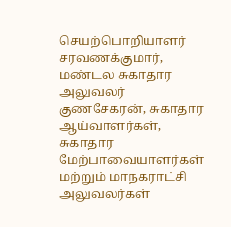செயற்பொறியாளர் சரவணக்குமார், மண்டல சுகாதார அலுவலர் குணசேகரன், சுகாதார ஆய்வாளர்கள், சுகாதார மேற்பாவையாளர்கள் மற்றும் மாநகராட்சி அலுவலர்கள்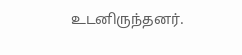உடனிருந்தனர்.